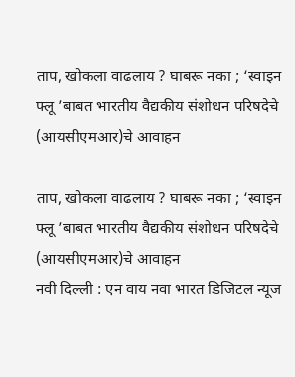ताप, खोकला वाढलाय ? घाबरू नका ; ‘स्वाइन फ्लू ’बाबत भारतीय वैद्यकीय संशोधन परिषदेचे (आयसीएमआर)चे आवाहन

ताप, खोकला वाढलाय ? घाबरू नका ; ‘स्वाइन फ्लू ’बाबत भारतीय वैद्यकीय संशोधन परिषदेचे (आयसीएमआर)चे आवाहन
नवी दिल्ली : एन वाय नवा भारत डिजिटल न्यूज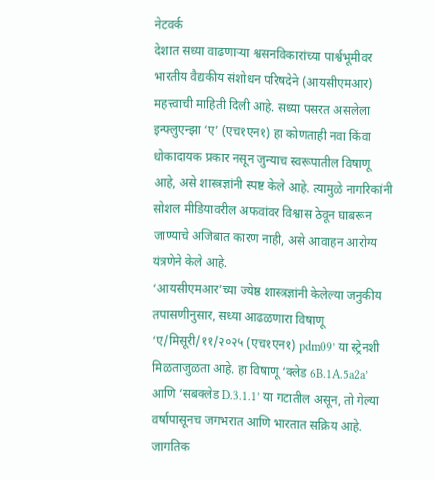नेटवर्क
देशात सध्या वाढणाऱ्या श्वसनविकारांच्या पार्श्वभूमीवर भारतीय वैद्यकीय संशोधन परिषदेने (आयसीएमआर) महत्त्वाची माहिती दिली आहे. सध्या पसरत असलेला इन्फ्लुएन्झा ‘ए’ (एच१एन१) हा कोणताही नवा किंवा धोकादायक प्रकार नसून जुन्याच स्वरूपातील विषाणू आहे, असे शास्त्रज्ञांनी स्पष्ट केले आहे. त्यामुळे नागरिकांनी सोशल मीडियावरील अफवांवर विश्वास ठेवून घाबरून जाण्याचे अजिबात कारण नाही, असे आवाहन आरोग्य यंत्रणेने केले आहे.
‘आयसीएमआर’च्या ज्येष्ठ शास्त्रज्ञांनी केलेल्या जनुकीय तपासणीनुसार, सध्या आढळणारा विषाणू ‘ए/मिसूरी/११/२०२५ (एच१एन१) pdm09’ या स्ट्रेनशी मिळताजुळता आहे. हा विषाणू ‘क्लेड 6B.1A.5a2a’ आणि ‘सबक्लेड D.3.1.1’ या गटातील असून, तो गेल्या वर्षापासूनच जगभरात आणि भारतात सक्रिय आहे. जागतिक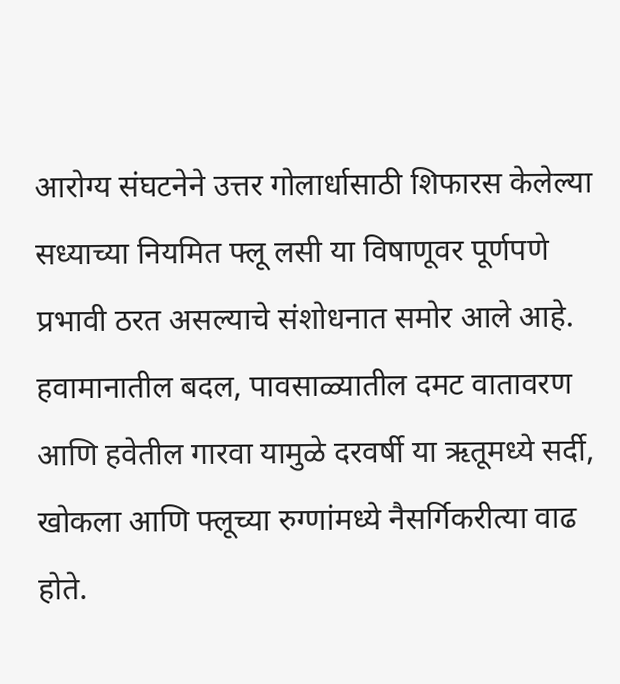आरोग्य संघटनेने उत्तर गोलार्धासाठी शिफारस केलेल्या सध्याच्या नियमित फ्लू लसी या विषाणूवर पूर्णपणे प्रभावी ठरत असल्याचे संशोधनात समोर आले आहे.
हवामानातील बदल, पावसाळ्यातील दमट वातावरण आणि हवेतील गारवा यामुळे दरवर्षी या ऋतूमध्ये सर्दी, खोकला आणि फ्लूच्या रुग्णांमध्ये नैसर्गिकरीत्या वाढ होते.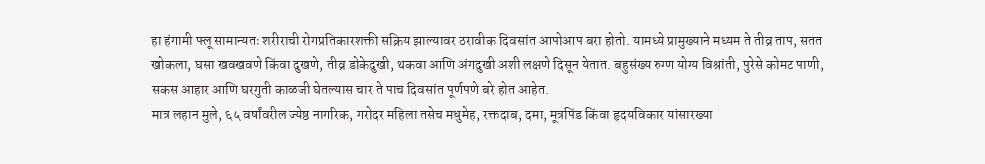हा हंगामी फ्लू सामान्यतः शरीराची रोगप्रतिकारशक्ती सक्रिय झाल्यावर ठरावीक दिवसांत आपोआप बरा होतो. यामध्ये प्रामुख्याने मध्यम ते तीव्र ताप, सतत खोकला, घसा खवखवणे किंवा दुखणे, तीव्र डोकेदुखी, थकवा आणि अंगदुखी अशी लक्षणे दिसून येतात. बहुसंख्य रुग्ण योग्य विश्रांती, पुरेसे कोमट पाणी, सकस आहार आणि घरगुती काळजी घेतल्यास चार ते पाच दिवसांत पूर्णपणे बरे होत आहेत.
मात्र लहान मुले, ६५ वर्षांवरील ज्येष्ठ नागरिक, गरोदर महिला तसेच मधुमेह, रक्तदाब, दमा, मूत्रपिंड किंवा हृदयविकार यांसारख्या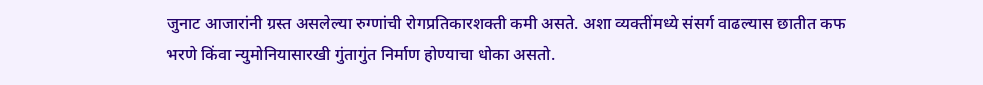जुनाट आजारांनी ग्रस्त असलेल्या रुग्णांची रोगप्रतिकारशक्ती कमी असते. अशा व्यक्तींमध्ये संसर्ग वाढल्यास छातीत कफ भरणे किंवा न्युमोनियासारखी गुंतागुंत निर्माण होण्याचा धोका असतो.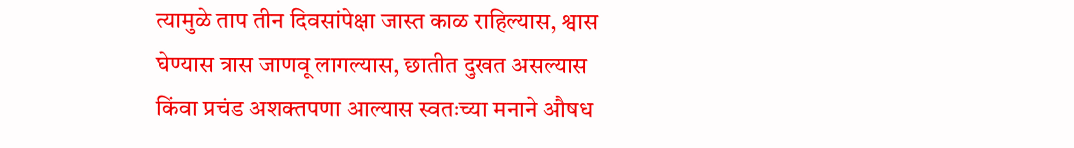त्यामुळे ताप तीन दिवसांपेक्षा जास्त काळ राहिल्यास, श्वास घेण्यास त्रास जाणवू लागल्यास, छातीत दुखत असल्यास किंवा प्रचंड अशक्तपणा आल्यास स्वतःच्या मनाने औषध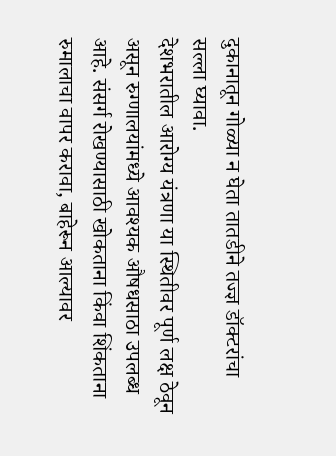दुकानातून गोळ्या न घेता तातडीने तज्ज्ञ डॉक्टरांचा सल्ला घ्यावा.
देशभरातील आरोग्य यंत्रणा या स्थितीवर पूर्ण लक्ष ठेवून असून रुग्णालयांमध्ये आवश्यक औषधसाठा उपलब्ध आहे. संसर्ग रोखण्यासाठी खोकताना किंवा शिंकताना रुमालाचा वापर करावा, बाहेरून आल्यावर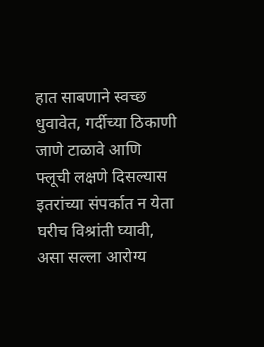हात साबणाने स्वच्छ धुवावेत, गर्दीच्या ठिकाणी जाणे टाळावे आणि फ्लूची लक्षणे दिसल्यास इतरांच्या संपर्कात न येता घरीच विश्रांती घ्यावी, असा सल्ला आरोग्य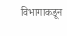विभागाकडून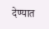देण्यात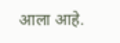आला आहे.